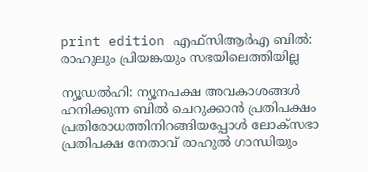print edition എഫ്സിആർഎ ബിൽ: രാഹുലും പ്രിയങ്കയും സഭയിലെത്തിയില്ല

ന്യൂഡൽഹി: ന്യൂനപക്ഷ അവകാശങ്ങൾ ഹനിക്കുന്ന ബിൽ ചെറുക്കാൻ പ്രതിപക്ഷം പ്രതിരോധത്തിനിറങ്ങിയപ്പോൾ ലോക്സഭാ പ്രതിപക്ഷ നേതാവ് രാഹുൽ ഗാന്ധിയും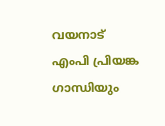വയനാട് എംപി പ്രിയങ്ക ഗാന്ധിയും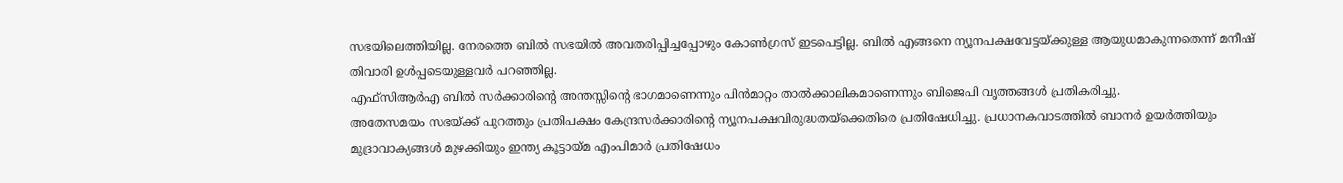സഭയിലെത്തിയില്ല. നേരത്തെ ബിൽ സഭയിൽ അവതരിപ്പിച്ചപ്പോഴും കോൺഗ്രസ് ഇടപെട്ടില്ല. ബിൽ എങ്ങനെ ന്യൂനപക്ഷവേട്ടയ്ക്കുള്ള ആയുധമാകുന്നതെന്ന് മനീഷ് തിവാരി ഉൾപ്പടെയുള്ളവർ പറഞ്ഞില്ല.
എഫ്സിആർഎ ബിൽ സർക്കാരിന്റെ അന്തസ്സിന്റെ ഭാഗമാണെന്നും പിൻമാറ്റം താൽക്കാലികമാണെന്നും ബിജെപി വൃത്തങ്ങൾ പ്രതികരിച്ചു.
അതേസമയം സഭയ്ക്ക് പുറത്തും പ്രതിപക്ഷം കേന്ദ്രസർക്കാരിന്റെ ന്യൂനപക്ഷവിരുദ്ധതയ്ക്കെതിരെ പ്രതിഷേധിച്ചു. പ്രധാനകവാടത്തിൽ ബാനർ ഉയർത്തിയും മുദ്രാവാക്യങ്ങൾ മുഴക്കിയും ഇന്ത്യ കൂട്ടായ്മ എംപിമാർ പ്രതിഷേധം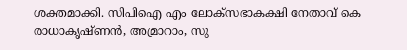ശക്തമാക്കി. സിപിഐ എം ലോക്സഭാകക്ഷി നേതാവ് കെ രാധാകൃഷ്ണൻ, അമ്രാറാം, സു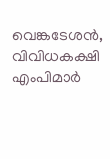വെങ്കടേശൻ, വിവിധകക്ഷി എംപിമാർ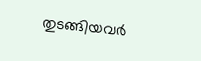തുടങ്ങിയവർ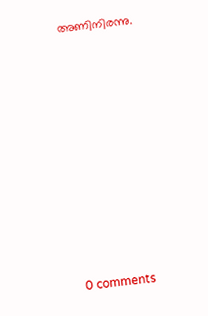അണിനിരന്നു.










0 comments